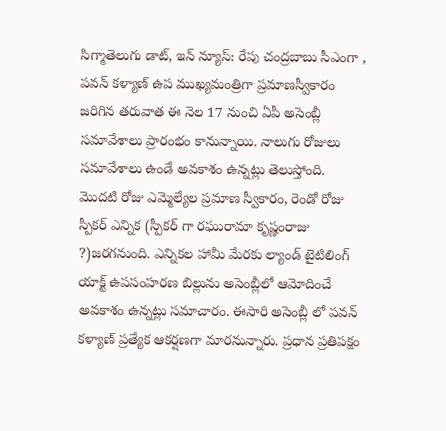సిగ్మాతెలుగు డాట్, ఇన్ న్యూస్: రేపు చంద్రబాబు సీఎంగా , పవన్ కళ్యాణ్ ఉప ముఖ్యమంత్రిగా ప్రమాణస్వీకారం జరిగిన తరువాత ఈ నెల 17 నుంచి ఏపీ అసెంబ్లీ సమావేశాలు ప్రారంభం కానున్నాయి. నాలుగు రోజులు సమావేశాలు ఉండే అవకాశం ఉన్నట్లు తెలుస్తోంది. మొదటి రోజు ఎమ్మెల్యేల ప్రమాణ స్వీకారం, రెండో రోజు స్పీకర్ ఎన్నిక (స్పీకర్ గా రఘురామా కృష్ణంరాజు ?)జరగనుంది. ఎన్నికల హామీ మేరకు ల్యాండ్ టైటిలింగ్ యాక్ట్ ఉపసంహరణ బిల్లును అసెంబ్లీలో ఆమోదించే అవకాశం ఉన్నట్లు సమాచారం. ఈసారి అసెంబ్లీ లో పవన్ కళ్యాణ్ ప్రత్యేక ఆకర్షణగా మారనున్నారు. ప్రధాన ప్రతిపక్షం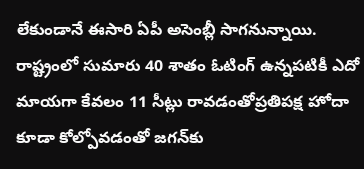లేకుండానే ఈసారి ఏపీ అసెంబ్లీ సాగనున్నాయి. రాష్ట్రంలో సుమారు 40 శాతం ఓటింగ్ ఉన్నపటికీ ఎదో మాయగా కేవలం 11 సీట్లు రావడంతోప్రతిపక్ష హోదా కూడా కోల్పోవడంతో జగన్‌కు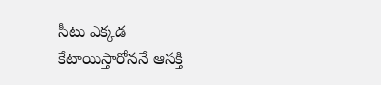సీటు ఎక్కడ కేటాయిస్తారోననే ఆసక్తి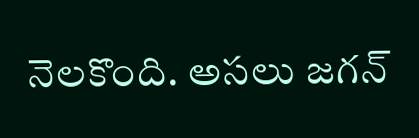నెలకొంది. అసలు జగన్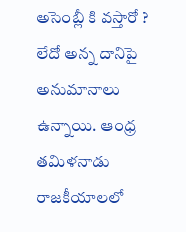అసెంబ్లీ కి వస్తారో ? లేదో అన్న దానిపై అనుమానాలు ఉన్నాయి. ఆంధ్ర తమిళనాడు రాజకీయాలలో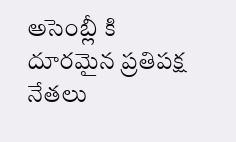అసెంబ్లీ కి దూరమైన ప్రతిపక్ష నేతలు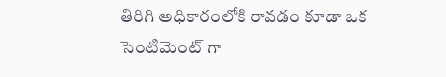తిరిగి అధికారంలోకి రావడం కూడా ఒక సెంటిమెంట్ గా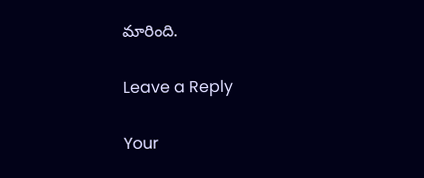మారింది.

Leave a Reply

Your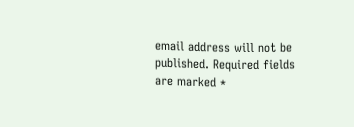email address will not be published. Required fields are marked *